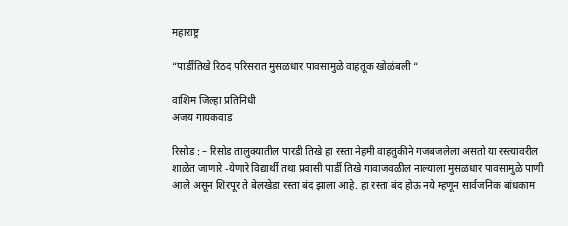महाराष्ट्र

“पार्डीतिखे रिठद परिसरात मुसळधार पावसामुळे वाहतूक खोळंबली “

वाशिम जिल्हा प्रतिनिधी
अजय गायकवाड

रिसोड : – रिसोड तालुक्यातील पारडी तिखे हा रस्ता नेहमी वाहतुकीने गजबजलेला असतो या रस्त्यावरील शाळेत जाणारे -येणारे विद्यार्थी तथा प्रवासी पार्डी तिखे गावाजवळील नाल्याला मुसळधार पावसामुळे पाणी आले असून शिरपूर ते बेलखेडा रस्ता बंद झाला आहे. हा रस्ता बंद होऊ नये म्हणून सार्वजनिक बांधकाम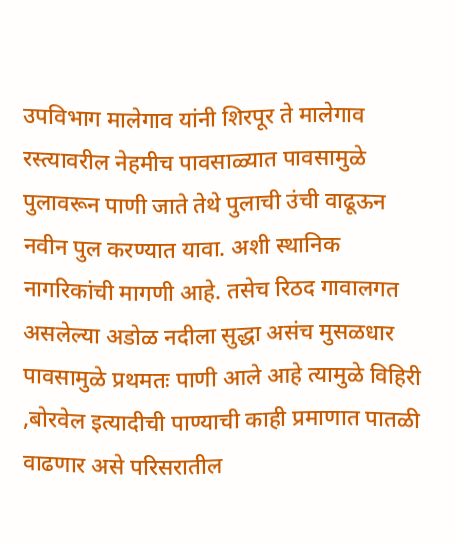उपविभाग मालेगाव यांनी शिरपूर ते मालेगाव रस्त्यावरील नेहमीच पावसाळ्यात पावसामुळे पुलावरून पाणी जाते तेथे पुलाची उंची वाढूऊन नवीन पुल करण्यात यावा. अशी स्थानिक नागरिकांची मागणी आहे. तसेच रिठद गावालगत असलेल्या अडोळ नदीला सुद्धा असंच मुसळधार पावसामुळे प्रथमतः पाणी आले आहे त्यामुळे विहिरी ,बोरवेल इत्यादीची पाण्याची काही प्रमाणात पातळी वाढणार असे परिसरातील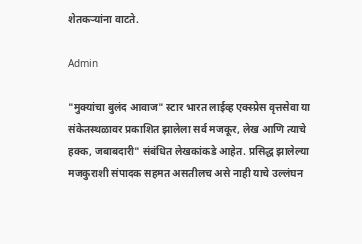शेतकऱ्यांना वाटते.

Admin

"मुक्यांचा बुलंद आवाज" स्टार भारत लाईव्ह एक्स्प्रेस वृत्तसेवा या संकेतस्थळावर प्रकाशित झालेला सर्व मजकूर, लेख आणि त्याचे हक्क, जबाबदारी" संबंधित लेखकांकडे आहेत. प्रसिद्ध झालेल्या मजकुराशी संपादक सहमत असतीलच असे नाही याचे उल्लंघन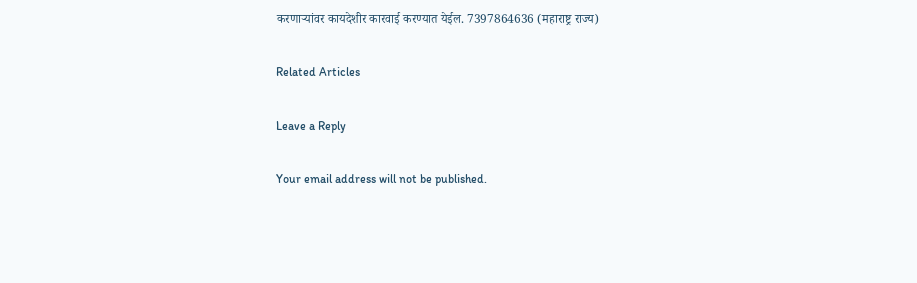करणाऱ्यांवर कायदेशीर कारवाई करण्यात येईल. 7397864636 (महाराष्ट्र राज्य)

Related Articles

Leave a Reply

Your email address will not be published.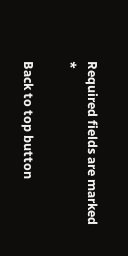Required fields are marked *

Back to top button